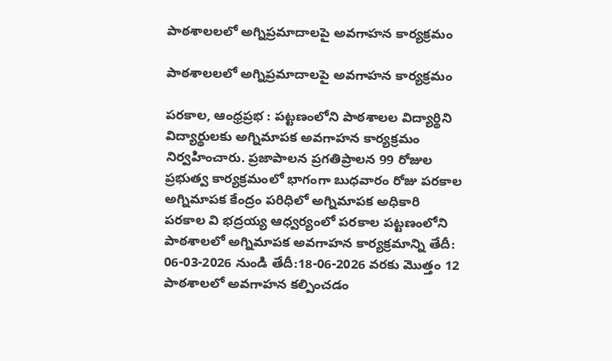పాఠశాలలలో అగ్నిప్రమాదాలపై అవగాహన కార్యక్రమం

పాఠశాలలలో అగ్నిప్రమాదాలపై అవగాహన కార్యక్రమం

పరకాల, ఆంధ్రప్రభ : పట్టణంలోని పాఠశాలల విద్యార్థిని విద్యార్థులకు అగ్నిమాపక అవగాహన కార్యక్రమం నిర్వహించారు. ప్రజాపాలన ప్రగతిప్రాలన 99 రోజుల ప్రభుత్వ కార్యక్రమంలో భాగంగా బుధవారం రోజు పరకాల అగ్నిమాపక కేంద్రం పరిధిలో అగ్నిమాపక అధికారి పరకాల వి భద్రయ్య ఆధ్వర్యంలో పరకాల పట్టణంలోని పాఠశాలలో అగ్నిమాపక అవగాహన కార్యక్రమాన్ని తేదీ: 06-03-2026 నుండి తేదీ:18-06-2026 వరకు మొత్తం 12 పాఠశాలలో అవగాహన కల్పించడం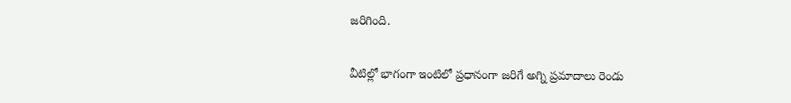జరిగింది.

వీటిల్లో భాగంగా ఇంటిలో ప్రధానంగా జరిగే అగ్ని ప్రమాదాలు రెండు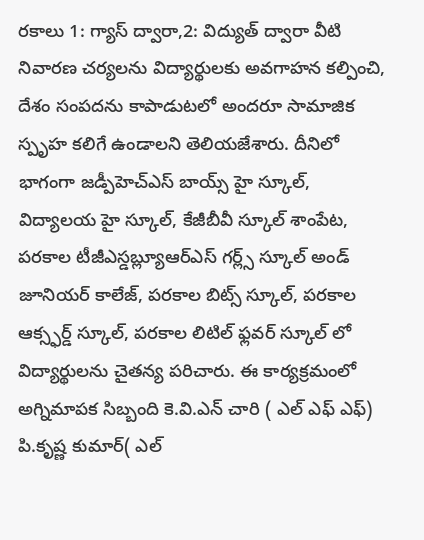రకాలు 1: గ్యాస్ ద్వారా,2: విద్యుత్ ద్వారా వీటి నివారణ చర్యలను విద్యార్థులకు అవగాహన కల్పించి, దేశం సంపదను కాపాడుటలో అందరూ సామాజిక స్పృహ కలిగే ఉండాలని తెలియజేశారు. దీనిలో భాగంగా జడ్పీహెచ్ఎస్ బాయ్స్ హై స్కూల్, విద్యాలయ హై స్కూల్, కేజీబీవీ స్కూల్ శాంపేట, పరకాల టీజీఎస్డబ్ల్యూఆర్ఎస్ గర్ల్స్ స్కూల్ అండ్ జూనియర్ కాలేజ్, పరకాల బిట్స్ స్కూల్, పరకాల ఆక్స్ఫర్డ్ స్కూల్, పరకాల లిటిల్ ఫ్లవర్ స్కూల్ లో విద్యార్థులను చైతన్య పరిచారు. ఈ కార్యక్రమంలో అగ్నిమాపక సిబ్బంది కె.వి.ఎన్ చారి ( ఎల్ ఎఫ్ ఎఫ్) పి.కృష్ణ కుమార్( ఎల్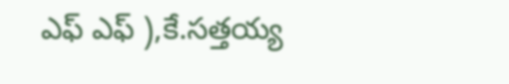ఎఫ్ ఎఫ్ ),కే.సత్తయ్య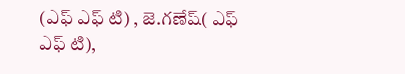(ఎఫ్ ఎఫ్ టి) , జె.గణేష్( ఎఫ్ ఎఫ్ టి),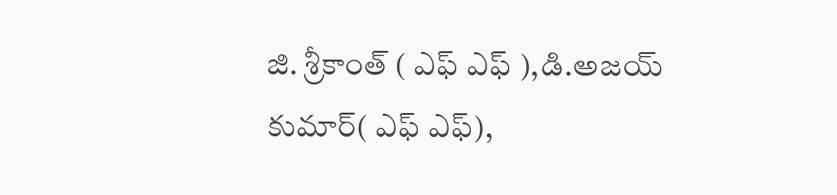జి. శ్రీకాంత్ ( ఎఫ్ ఎఫ్ ),డి.అజయ్ కుమార్( ఎఫ్ ఎఫ్),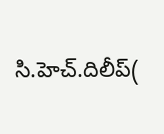సి.హెచ్.దిలీప్(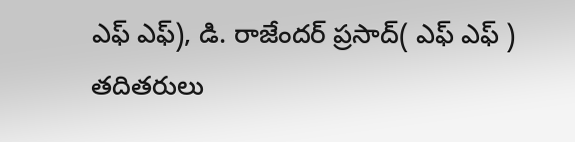ఎఫ్ ఎఫ్), డి. రాజేందర్ ప్రసాద్( ఎఫ్ ఎఫ్ ) తదితరులు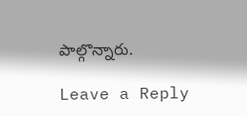పాల్గొన్నారు.

Leave a Reply